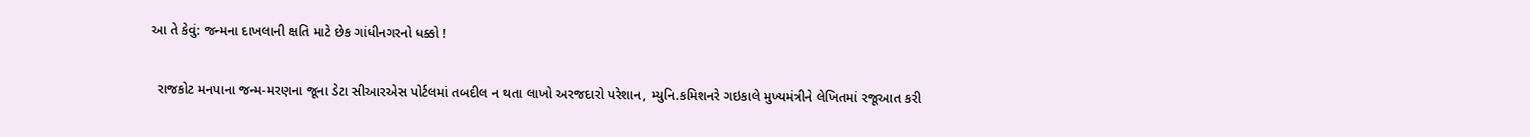આ તે કેવું: જન્મના દાખલાની ક્ષતિ માટે છેક ગાંધીનગરનો ધક્કો !

  રાજકોટ મનપાના જન્મ-મરણના જૂના ડેટા સીઆરએસ પોર્ટલમાં તબદીલ ન થતા લાખો અરજદારો પરેશાન, મ્યુનિ.કમિશનરે ગઇકાલે મુખ્યમંત્રીને લેખિતમાં રજૂઆત કરી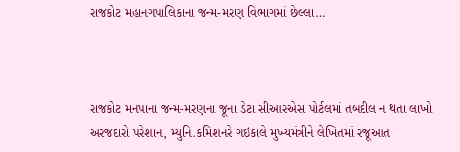રાજકોટ મહાનગપાલિકાના જન્મ-મરણ વિભાગમાં છેલ્લા…



રાજકોટ મનપાના જન્મ-મરણના જૂના ડેટા સીઆરએસ પોર્ટલમાં તબદીલ ન થતા લાખો અરજદારો પરેશાન, મ્યુનિ.કમિશનરે ગઇકાલે મુખ્યમંત્રીને લેખિતમાં રજૂઆત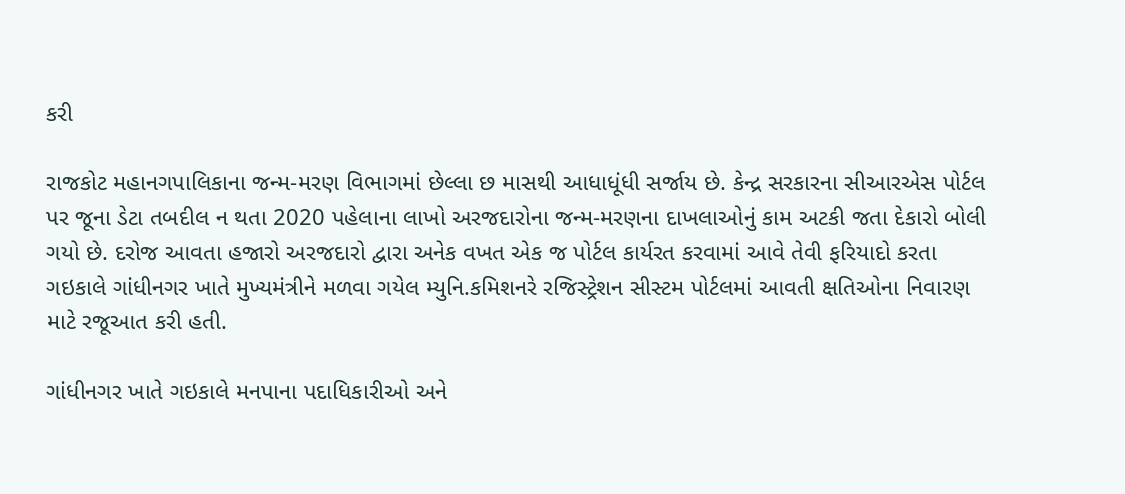કરી

રાજકોટ મહાનગપાલિકાના જન્મ-મરણ વિભાગમાં છેલ્લા છ માસથી આધાધૂંધી સર્જાય છે. કેન્દ્ર સરકારના સીઆરએસ પોર્ટલ પર જૂના ડેટા તબદીલ ન થતા 2020 પહેલાના લાખો અરજદારોના જન્મ-મરણના દાખલાઓનું કામ અટકી જતા દેકારો બોલી ગયો છે. દરોજ આવતા હજારો અરજદારો દ્વારા અનેક વખત એક જ પોર્ટલ કાર્યરત કરવામાં આવે તેવી ફરિયાદો કરતા ગઇકાલે ગાંધીનગર ખાતે મુખ્યમંત્રીને મળવા ગયેલ મ્યુનિ.કમિશનરે રજિસ્ટ્રેશન સીસ્ટમ પોર્ટલમાં આવતી ક્ષતિઓના નિવારણ માટે રજૂઆત કરી હતી.

ગાંધીનગર ખાતે ગઇકાલે મનપાના પદાધિકારીઓ અને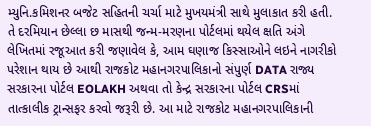મ્યુનિ.કમિશનર બજેટ સહિતની ચર્ચા માટે મુખયમંત્રી સાથે મુલાકાત કરી હતી. તે દરમિયાન છેલ્લા છ માસથી જન્મ-મરણના પોર્ટલમાં થયેલ ક્ષતિ અંગે લેખિતમાં રજૂઆત કરી જણાવેલ કે, આમ ઘણાજ કિસ્સાઓને લઇને નાગરીકો પરેશાન થાય છે આથી રાજકોટ મહાનગરપાલિકાનો સંપુર્ણ DATA રાજ્ય સરકારના પોર્ટલ EOLAKH અથવા તો કેન્દ્ર સરકારના પોર્ટલ CRSમાં તાત્કાલીક ટ્રાન્સફર કરવો જરૂરી છે. આ માટે રાજકોટ મહાનગરપાલિકાની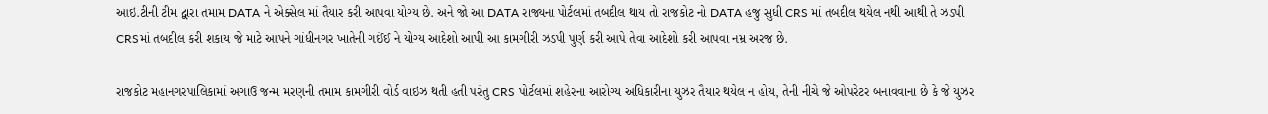આઇ.ટીની ટીમ દ્વારા તમામ DATA ને એક્સેલ માં તૈયાર કરી આપવા યોગ્ય છે. અને જો આ DATA રાજ્યના પોર્ટલમાં તબદીલ થાય તો રાજકોટ નો DATA હજુ સુધી CRS માં તબદીલ થયેલ નથી આથી તે ઝડપી CRSમાં તબદીલ કરી શકાય જે માટે આપને ગાંધીનગર ખાતેની ગઈંઈ ને યોગ્ય આદેશો આપી આ કામગીરી ઝડપી પુર્ણ કરી આપે તેવા આદેશો કરી આપવા નમ્ર અરજ છે.

રાજકોટ મહાનગરપાલિકામાં અગાઉ જન્મ મરણની તમામ કામગીરી વોર્ડ વાઇઝ થતી હતી પરંતુ CRS પોર્ટલમાં શહેરના આરોગ્ય અધિકારીના યુઝર તૈયાર થયેલ ન હોય, તેની નીચે જે ઓપરેટર બનાવવાના છે કે જે યુઝર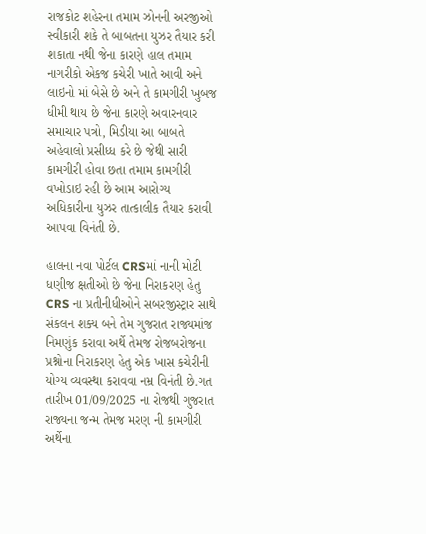રાજકોટ શહેરના તમામ ઝોનની અરજીઓ સ્વીકારી શકે તે બાબતના યુઝર તૈયાર કરી શકાતા નથી જેના કારણે હાલ તમામ નાગરીકો એકજ કચેરી ખાતે આવી અને લાઇનો માં બેસે છે અને તે કામગીરી ખુબજ ધીમી થાય છે જેના કારણે અવારનવાર સમાચાર પત્રો, મિડીયા આ બાબતે અહેવાલો પ્રસીધ્ધ કરે છે જેથી સારી કામગીરી હોવા છતા તમામ કામગીરી વખોડાઇ રહી છે આમ આરોગ્ય અધિકારીના યુઝર તાત્કાલીક તૈયાર કરાવી આપવા વિનંતી છે.

હાલના નવા પોર્ટલ CRSમાં નાની મોટી ધણીજ ક્ષતીઓ છે જેના નિરાકરણ હેતુ CRS ના પ્રતીનીધીઓને સબરજીસ્ટ્રાર સાથે સંકલન શક્ય બને તેમ ગુજરાત રાજ્યમાંજ નિમણુંક કરાવા અર્થે તેમજ રોજબરોજના પ્રશ્નોના નિરાકરણ હેતુ એક ખાસ કચેરીની યોગ્ય વ્યવસ્થા કરાવવા નમ્ર વિનંતી છે.ગત તારીખ 01/09/2025 ના રોજથી ગુજરાત રાજ્યના જન્મ તેમજ મરણ ની કામગીરી અર્થેના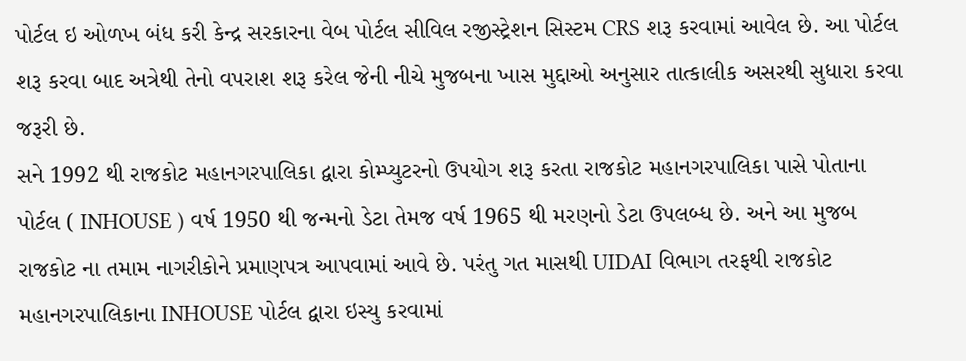પોર્ટલ ઇ ઓળખ બંધ કરી કેન્દ્ર સરકારના વેબ પોર્ટલ સીવિલ રજીસ્ટ્રેશન સિસ્ટમ CRS શરૂ કરવામાં આવેલ છે. આ પોર્ટલ શરૂ કરવા બાદ અત્રેથી તેનો વપરાશ શરૂ કરેલ જેની નીચે મુજબના ખાસ મુદ્દાઓ અનુસાર તાત્કાલીક અસરથી સુધારા કરવા જરૂરી છે.
સને 1992 થી રાજકોટ મહાનગરપાલિકા દ્વારા કોમ્પ્યુટરનો ઉપયોગ શરૂ કરતા રાજકોટ મહાનગરપાલિકા પાસે પોતાના પોર્ટલ ( INHOUSE ) વર્ષ 1950 થી જન્મનો ડેટા તેમજ વર્ષ 1965 થી મરણનો ડેટા ઉપલબ્ધ છે. અને આ મુજબ રાજકોટ ના તમામ નાગરીકોને પ્રમાણપત્ર આપવામાં આવે છે. પરંતુ ગત માસથી UIDAI વિભાગ તરફથી રાજકોટ મહાનગરપાલિકાના INHOUSE પોર્ટલ દ્વારા ઇસ્યુ કરવામાં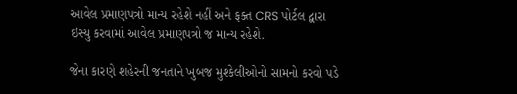આવેલ પ્રમાણપત્રો માન્ય રહેશે નહીં અને ફક્ત CRS પોર્ટલ દ્વારા ઇસ્યુ કરવામાં આવેલ પ્રમાણપત્રો જ માન્ય રહેશે.

જેના કારણે શહેરની જનતાને ખુબજ મુશ્કેલીઓનો સામનો કરવો પડે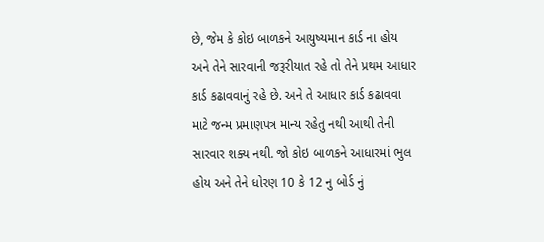છે, જેમ કે કોઇ બાળકને આયુષ્યમાન કાર્ડ ના હોય અને તેને સારવાની જરૂરીયાત રહે તો તેને પ્રથમ આધાર કાર્ડ કઢાવવાનું રહે છે. અને તે આધાર કાર્ડ કઢાવવા માટે જન્મ પ્રમાણપત્ર માન્ય રહેતુ નથી આથી તેની સારવાર શક્ય નથી. જો કોઇ બાળકને આધારમાં ભુલ હોય અને તેને ધોરણ 10 કે 12 નુ બોર્ડ નું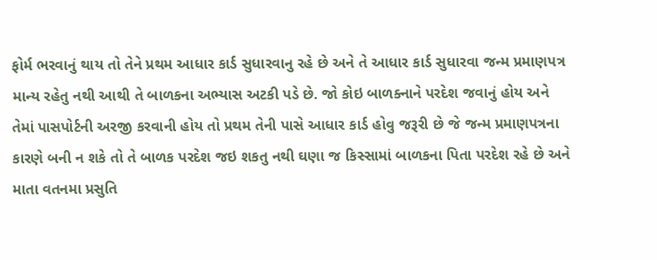ફોર્મ ભરવાનું થાય તો તેને પ્રથમ આધાર કાર્ડ સુધારવાનુ રહે છે અને તે આધાર કાર્ડ સુધારવા જન્મ પ્રમાણપત્ર માન્ય રહેતુ નથી આથી તે બાળકના અભ્યાસ અટકી પડે છે. જો કોઇ બાળક્નાને પરદેશ જવાનું હોય અને તેમાં પાસપોર્ટની અરજી કરવાની હોય તો પ્રથમ તેની પાસે આધાર કાર્ડ હોવુ જરૂરી છે જે જન્મ પ્રમાણપત્રના કારણે બની ન શકે તો તે બાળક પરદેશ જઇ શકતુ નથી ઘણા જ કિસ્સામાં બાળકના પિતા પરદેશ રહે છે અને માતા વતનમા પ્રસુતિ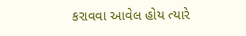કરાવવા આવેલ હોય ત્યારે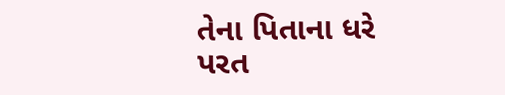તેના પિતાના ધરે પરત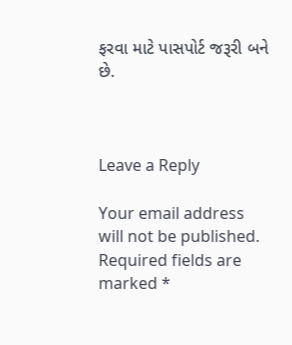ફરવા માટે પાસપોર્ટ જરૂરી બને છે.



Leave a Reply

Your email address will not be published. Required fields are marked *